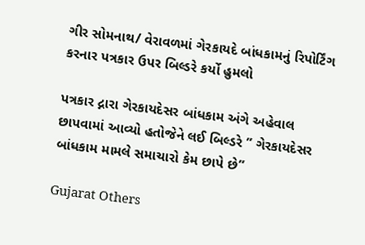ગીર સોમનાથ/ વેરાવળમાં ગેરકાયદે બાંધકામનું રિપોર્ટિંગ કરનાર પત્રકાર ઉપર બિલ્ડરે કર્યો હુમલો

પત્રકાર દ્નારા ગેરકાયદેસર બાંધકામ અંગે અહેવાલ છાપવામાં આવ્યો હતોજેને લઈ બિલ્ડરે ” ગેરકાયદેસર બાંધકામ મામલે સમાચારો કેમ છાપે છે”

Gujarat Others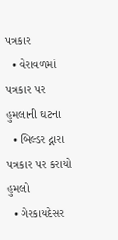પત્રકાર
  • વેરાવળમાં પત્રકાર પર હુમલાની ઘટના
  • બિલ્ડર દ્નારા પત્રકાર પર કરાયો હુમલો
  • ગેરકાયદેસર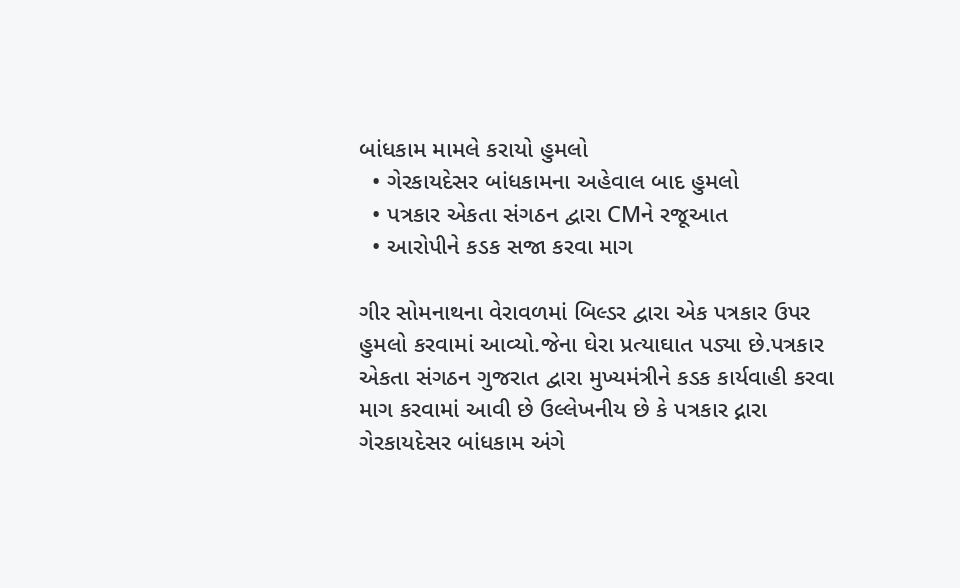બાંધકામ મામલે કરાયો હુમલો
  • ગેરકાયદેસર બાંધકામના અહેવાલ બાદ હુમલો
  • પત્રકાર એકતા સંગઠન દ્વારા CMને રજૂઆત
  • આરોપીને કડક સજા કરવા માગ

ગીર સોમનાથના વેરાવળમાં બિલ્ડર દ્વારા એક પત્રકાર ઉપર હુમલો કરવામાં આવ્યો.જેના ઘેરા પ્રત્યાઘાત પડ્યા છે.પત્રકાર એકતા સંગઠન ગુજરાત દ્વારા મુખ્યમંત્રીને કડક કાર્યવાહી કરવા માગ કરવામાં આવી છે ઉલ્લેખનીય છે કે પત્રકાર દ્નારા ગેરકાયદેસર બાંધકામ અંગે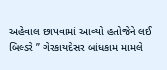અહેવાલ છાપવામાં આવ્યો હતોજેને લઈ બિલ્ડરે ” ગેરકાયદેસર બાંધકામ મામલે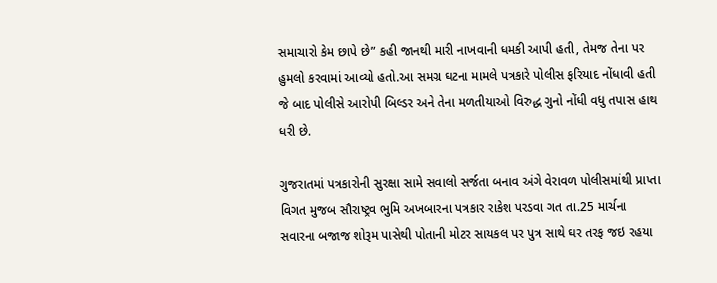સમાચારો કેમ છાપે છે” કહી જાનથી મારી નાખવાની ધમકી આપી હતી, તેમજ તેના પર હુમલો કરવામાં આવ્યો હતો.આ સમગ્ર ઘટના મામલે પત્રકારે પોલીસ ફરિયાદ નોંધાવી હતી જે બાદ પોલીસે આરોપી બિલ્ડર અને તેના મળતીયાઓ વિરુદ્ધ ગુનો નોંધી વધુ તપાસ હાથ ધરી છે.

ગુજરાતમાં પત્રકારોની સુરક્ષા સામે સવાલો સર્જતા બનાવ અંગે વેરાવળ પોલીસમાંથી પ્રાપ્તા વિગત મુજબ સૌરાષ્ટ્રવ ભુમિ અખબારના પત્રકાર રાકેશ પરડવા ગત તા.25 માર્ચના સવારના બજાજ શોરૂમ પાસેથી પોતાની મોટર સાયકલ પર પુત્ર સાથે ઘર તરફ જઇ રહયા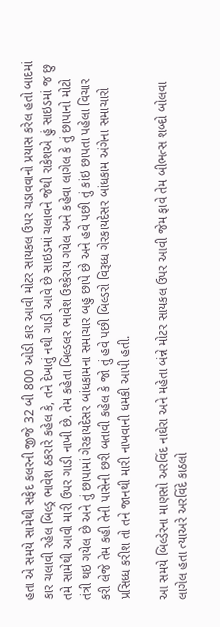હતા એ સમયે સામેથી સફેદ કલરની જીજે 32 બી 800 ઓડી કાર આવી મોટર સાયકલ ઉપર ચડાવવાનો પ્રયાસ કરેલ હતો બાદમાં કાર ચલાવી રહેલ બિલ્ડ્ર ભાવેશ ઠકરારે કહેલ કે, તને દેખાતું નથી ગાડી આવે છે સાઇડમાં ચલાવને જેથી રાકેશએ હું સાઇડમાં જ છુ તમે સામેથી આવી મારી ઉપર ગાડી નાખી છે. તેમ કહેતા બિલ્ડલર ભાવેશ ઉશ્કેરાય ગયેલ અને કહેવા લાગેલ કે તું છાપાનો મોટો તંત્રી થઇ ગયેલ છે અને તું છાપામાં ગેરકાયદેસર બાંધકામના સમાચાર બહુ છાપે છે અને હવે પછી તું કાંઇ છાપતા પહેલા વિચાર કરી લેજે તેમ કહી તેની પાસેની છરી બતાવી કહેલ કે જો તું હવે પછી બિલ્ડરો વિરૂધ્ધ ગેરકાયદેસર બાંધકામ અંગેના સમાચારો પ્રસિધ્ધ કરીશ તો તને જાનથી મારી નાખવાની ધમકી આપી હતી.

આ સમયે બિલ્ડેરના માણસો અરવિંદ નાઘેરા અને મહેતા બંન્ને મોટર સાયકલ ઉપર આવી જેમ ફાવે તેમ બીભત્સ શબ્દો બોલવા લાગેલ હતા ત્યાઅરે અરવિંદે કાઠલો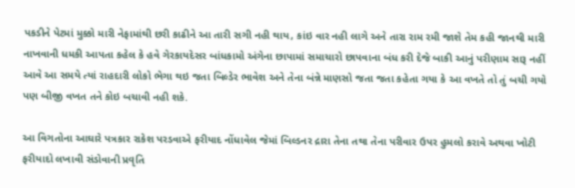પકડીને પેટમાં મુક્કો મારી નેફામાંથી છરી કાઢીને આ તારી સગી નહી થાય, કાંઇ વાર નહી લાગે અને તારા રામ રમી જાશે તેમ કહી જાનથી મારી નાખવાની ધમકી આપતા કહેલ કે હવે ગેરકાયદેસર બાંધકામો અંગેના છાપામાં સમાચારો છાપવાના બંધ કરી દેજે બાકી આનું પરીણામ સારૂ નહીં આવે આ સમયે ત્યાં રાહદારી લોકો ભેગા થઇ જતા બિલ્ડેર ભાવેશ અને તેના બંન્ને માણસો જતા જતા કહેતા ગયા કે આ વખતે તો તું બચી ગયો પણ બીજી વખત તને કોઇ બચાવી નહી શકે.

આ વિગતોના આઘારે પત્રકાર રાકેશ પરડવાએ ફરીયાદ નોંધાવેલ જેમાં બિલ્ડનર દ્રારા તેના તથા તેના પરીવાર ઉપર હુમલો કરાવે અથવા ખોટી ફરીયાદો લખાવી સંડોવાની પ્રવૃતિ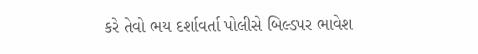કરે તેવો ભય દર્શાવર્તા પોલીસે બિલ્ડપર ભાવેશ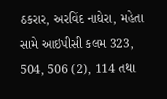ઠકરાર, અરવિંદ નાઘેરા, મહેતા સામે આઇપીસી કલમ 323, 504, 506 (2), 114 તથા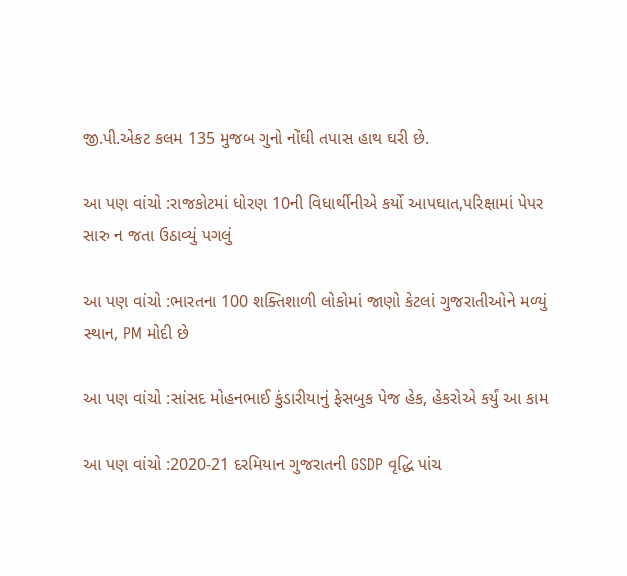જી.પી.એકટ કલમ 135 મુજબ ગુનો નોંઘી તપાસ હાથ ઘરી છે.

આ પણ વાંચો :રાજકોટમાં ધોરણ 10ની વિધાર્થીનીએ કર્યો આપઘાત,પરિક્ષામાં પેપર સારુ ન જતા ઉઠાવ્યું પગલું

આ પણ વાંચો :ભારતના 100 શક્તિશાળી લોકોમાં જાણો કેટલાં ગુજરાતીઓને મળ્યું સ્થાન, PM મોદી છે

આ પણ વાંચો :સાંસદ મોહનભાઈ કુંડારીયાનું ફેસબુક પેજ હેક, હેકરોએ કર્યું આ કામ

આ પણ વાંચો :2020-21 દરમિયાન ગુજરાતની GSDP વૃદ્ધિ પાંચ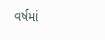વર્ષમાં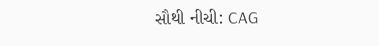સૌથી નીચી: CAG